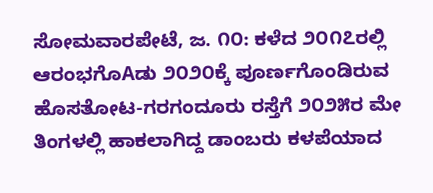ಸೋಮವಾರಪೇಟೆ, ಜ. ೧೦: ಕಳೆದ ೨೦೧೭ರಲ್ಲಿ ಆರಂಭಗೊAಡು ೨೦೨೦ಕ್ಕೆ ಪೂರ್ಣಗೊಂಡಿರುವ ಹೊಸತೋಟ-ಗರಗಂದೂರು ರಸ್ತೆಗೆ ೨೦೨೫ರ ಮೇ ತಿಂಗಳಲ್ಲಿ ಹಾಕಲಾಗಿದ್ದ ಡಾಂಬರು ಕಳಪೆಯಾದ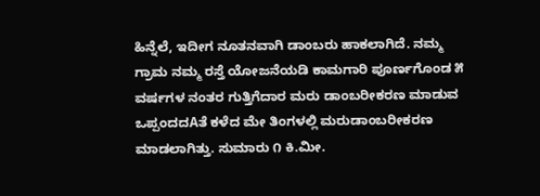ಹಿನ್ನೆಲೆ, ಇದೀಗ ನೂತನವಾಗಿ ಡಾಂಬರು ಹಾಕಲಾಗಿದೆ. ನಮ್ಮ ಗ್ರಾಮ ನಮ್ಮ ರಸ್ತೆ ಯೋಜನೆಯಡಿ ಕಾಮಗಾರಿ ಪೂರ್ಣಗೊಂಡ ೫ ವರ್ಷಗಳ ನಂತರ ಗುತ್ತಿಗೆದಾರ ಮರು ಡಾಂಬರೀಕರಣ ಮಾಡುವ ಒಪ್ಪಂದದAತೆ ಕಳೆದ ಮೇ ತಿಂಗಳಲ್ಲಿ ಮರುಡಾಂಬರೀಕರಣ ಮಾಡಲಾಗಿತ್ತು. ಸುಮಾರು ೧ ಕಿ.ಮೀ.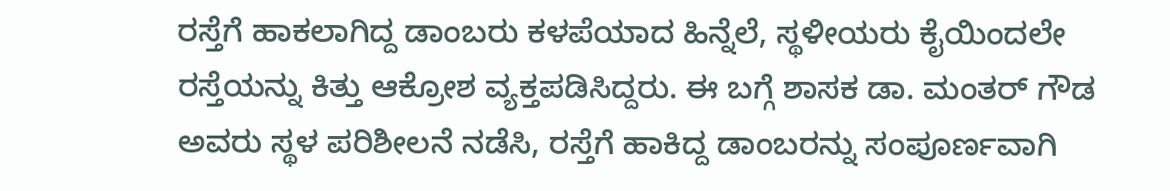ರಸ್ತೆಗೆ ಹಾಕಲಾಗಿದ್ದ ಡಾಂಬರು ಕಳಪೆಯಾದ ಹಿನ್ನೆಲೆ, ಸ್ಥಳೀಯರು ಕೈಯಿಂದಲೇ ರಸ್ತೆಯನ್ನು ಕಿತ್ತು ಆಕ್ರೋಶ ವ್ಯಕ್ತಪಡಿಸಿದ್ದರು. ಈ ಬಗ್ಗೆ ಶಾಸಕ ಡಾ. ಮಂತರ್ ಗೌಡ ಅವರು ಸ್ಥಳ ಪರಿಶೀಲನೆ ನಡೆಸಿ, ರಸ್ತೆಗೆ ಹಾಕಿದ್ದ ಡಾಂಬರನ್ನು ಸಂಪೂರ್ಣವಾಗಿ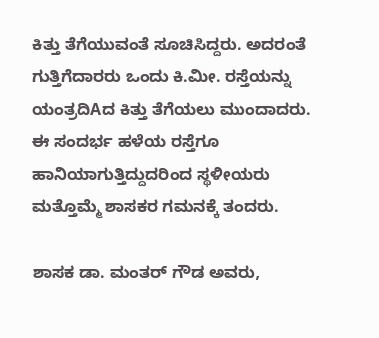ಕಿತ್ತು ತೆಗೆಯುವಂತೆ ಸೂಚಿಸಿದ್ದರು. ಅದರಂತೆ ಗುತ್ತಿಗೆದಾರರು ಒಂದು ಕಿ.ಮೀ. ರಸ್ತೆಯನ್ನು ಯಂತ್ರದಿAದ ಕಿತ್ತು ತೆಗೆಯಲು ಮುಂದಾದರು. ಈ ಸಂದರ್ಭ ಹಳೆಯ ರಸ್ತೆಗೂ ಹಾನಿಯಾಗುತ್ತಿದ್ದುದರಿಂದ ಸ್ಥಳೀಯರು ಮತ್ತೊಮ್ಮೆ ಶಾಸಕರ ಗಮನಕ್ಕೆ ತಂದರು.

ಶಾಸಕ ಡಾ. ಮಂತರ್ ಗೌಡ ಅವರು,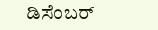ಡಿಸೆಂಬರ್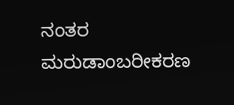ನಂತರ ಮರುಡಾಂಬರೀಕರಣ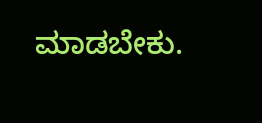ಮಾಡಬೇಕು.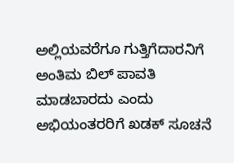ಅಲ್ಲಿಯವರೆಗೂ ಗುತ್ತಿಗೆದಾರನಿಗೆ ಅಂತಿಮ ಬಿಲ್ ಪಾವತಿ ಮಾಡಬಾರದು ಎಂದು ಅಭಿಯಂತರರಿಗೆ ಖಡಕ್ ಸೂಚನೆ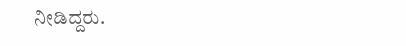ನೀಡಿದ್ದರು.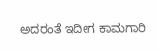ಅದರಂತೆ ಇದೀಗ ಕಾಮಗಾರಿ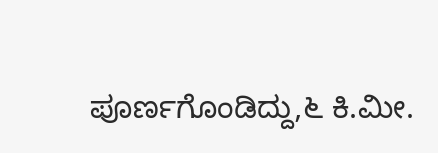ಪೂರ್ಣಗೊಂಡಿದ್ದು,೬ ಕಿ.ಮೀ.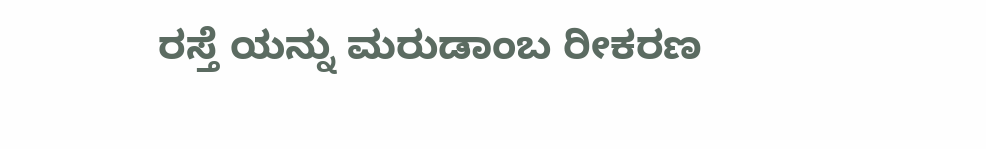ರಸ್ತೆ ಯನ್ನು ಮರುಡಾಂಬ ರೀಕರಣ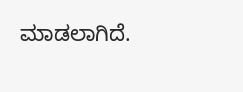ಮಾಡಲಾಗಿದೆ.